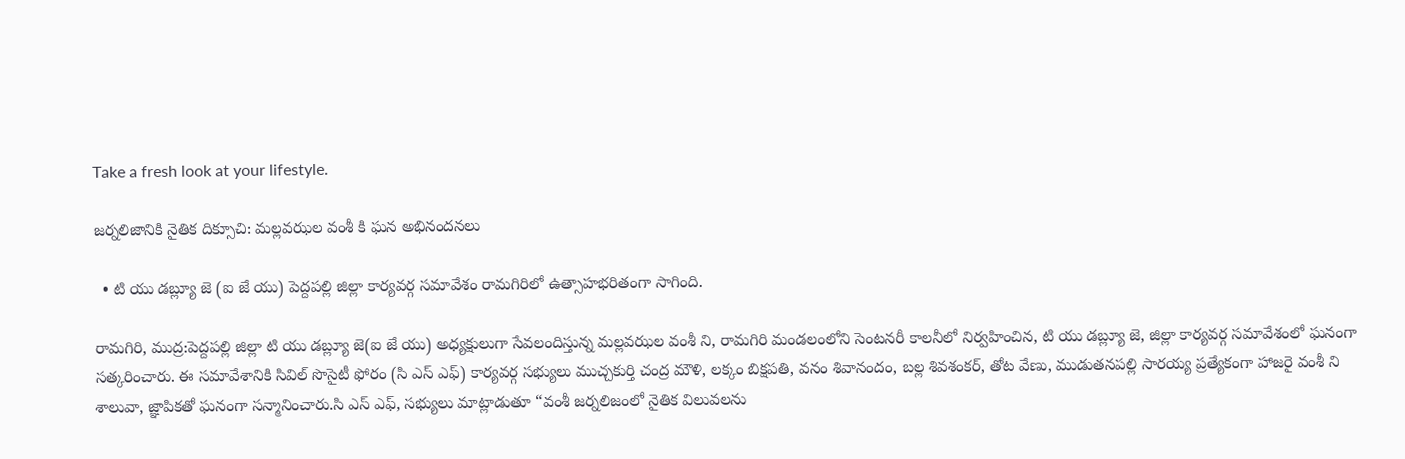Take a fresh look at your lifestyle.

జర్నలిజానికి నైతిక దిక్సూచి: మల్లవఝల వంశీ కి ఘన అభినందనలు

  • టి యు డబ్ల్యూ జె (ఐ జే యు) పెద్దపల్లి జిల్లా కార్యవర్గ సమావేశం రామగిరిలో ఉత్సాహభరితంగా సాగింది.

రామగిరి, ముద్ర:పెద్దపల్లి జిల్లా టి యు డబ్ల్యూ జె(ఐ జే యు) అధ్యక్షులుగా సేవలందిస్తున్న మల్లవఝల వంశీ ని, రామగిరి మండలంలోని సెంటనరీ కాలనీలో నిర్వహించిన, టి యు డబ్ల్యూ జె, జిల్లా కార్యవర్గ సమావేశంలో ఘనంగా సత్కరించారు. ఈ సమావేశానికి సివిల్ సొసైటీ ఫోరం (సి ఎస్ ఎఫ్) కార్యవర్గ సభ్యులు ముచ్చకుర్తి చంద్ర మౌళి, లక్కం బిక్షపతి, వనం శివానందం, బల్ల శివశంకర్, తోట వేణు, ముడుతనపల్లి సారయ్య ప్రత్యేకంగా హాజరై వంశీ ని శాలువా, జ్ఞాపికతో ఘనంగా సన్మానించారు.సి ఎస్ ఎఫ్, సభ్యులు మాట్లాడుతూ “వంశీ జర్నలిజంలో నైతిక విలువలను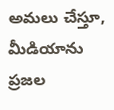అమలు చేస్తూ, మీడియాను ప్రజల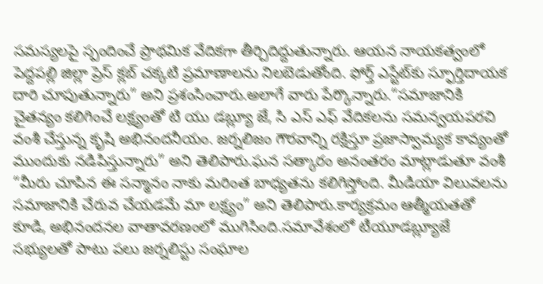సమస్యలపై స్పందించే ప్రాథమిక వేదికగా తీర్చిదిద్దుతున్నారు. ఆయన నాయకత్వంలో పెద్దపల్లి జిల్లా ప్రెస్ క్లబ్ చక్కటి ప్రమాణాలను నిలబెడుతోంది. ఫోర్త్ ఎస్టేట్‌కు స్ఫూర్తిదాయక దారి చూపుతున్నారు” అని ప్రశంసించారు.అలాగే వారు పేర్కొన్నారు.“సమాజానికి చైతన్యం కలిగించే లక్ష్యంతో టి యు డబ్ల్యూ జే, సి ఎస్ ఎఫ్ వేదికలను సమన్వయపరచి వంశీ చేస్తున్న కృషి అభినందనీయం. జర్నలిజం గౌరవాన్ని రక్షిస్తూ ప్రజాస్వామ్యక కావ్యంతో ముందుకు నడిపిస్తున్నారు” అని తెలిపారు.ఘన సత్కారం అనంతరం మాట్లాడుతూ వంశీ “మీరు చూపిన ఈ సన్మానం నాకు మరింత బాధ్యతను కలిగిస్తోంది. మీడియా విలువలను సమాజానికి చేరువ చేయడమే మా లక్ష్యం” అని తెలిపారు.కార్యక్రమం ఆత్మీయతతో కూడి, అభినందనల వాతావరణంలో ముగిసింది.సమావేశంలో టీయూడబ్ల్యూజే సభ్యులతో పాటు పలు జర్నలిస్టు సంఘాల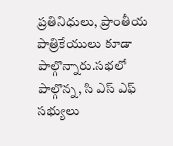ప్రతినిధులు, ప్రాంతీయ పాత్రికేయులు కూడా పాల్గొన్నారు.సభలో పాల్గొన్న, సి ఎస్ ఎఫ్ సభ్యులు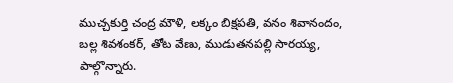ముచ్చకుర్తి చంద్ర మౌళి, లక్కం బిక్షపతి, వనం శివానందం, బల్ల శివశంకర్, తోట వేణు, ముడుతనపల్లి సారయ్య, పాల్గొన్నారు.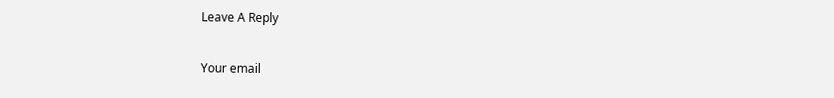Leave A Reply

Your email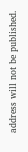address will not be published.